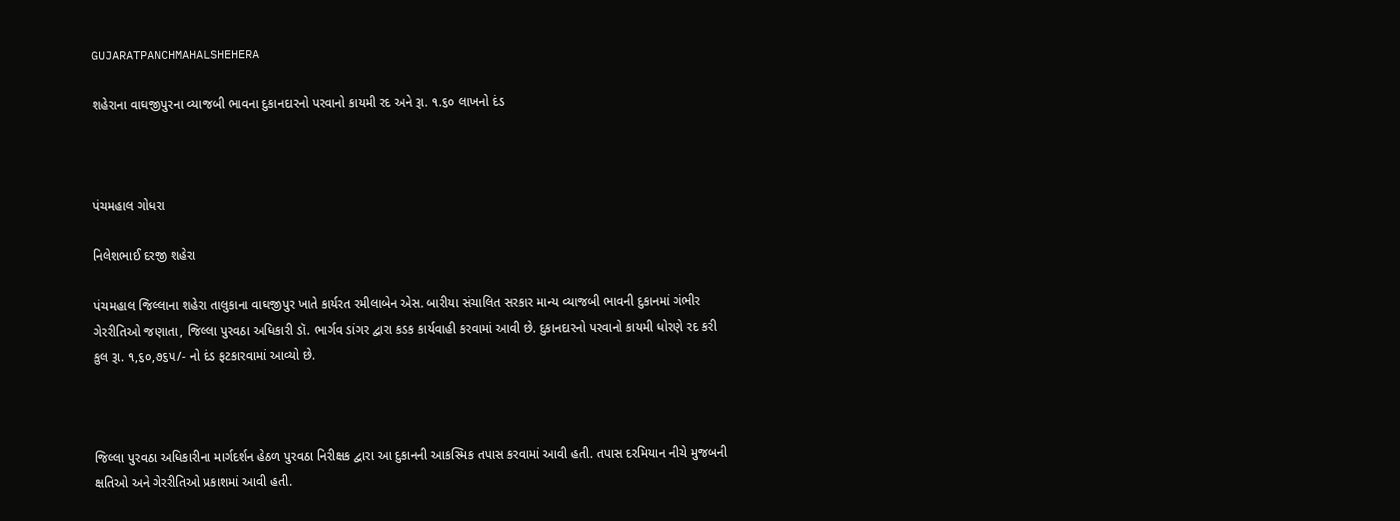GUJARATPANCHMAHALSHEHERA

શહેરાના વાઘજીપુરના વ્યાજબી ભાવના દુકાનદારનો પરવાનો કાયમી રદ અને રૂા. ૧.૬૦ લાખનો દંડ



પંચમહાલ ગોધરા

નિલેશભાઈ દરજી શહેરા

પંચમહાલ જિલ્લાના શહેરા તાલુકાના વાઘજીપુર ખાતે કાર્યરત રમીલાબેન એસ. બારીયા સંચાલિત સરકાર માન્ય વ્યાજબી ભાવની દુકાનમાં ગંભીર ગેરરીતિઓ જણાતા, જિલ્લા પુરવઠા અધિકારી ડૉ. ભાર્ગવ ડાંગર દ્વારા કડક કાર્યવાહી કરવામાં આવી છે. દુકાનદારનો પરવાનો કાયમી ધોરણે રદ કરી કુલ રૂા. ૧,૬૦,૭૬૫/- નો દંડ ફટકારવામાં આવ્યો છે.



જિલ્લા પુરવઠા અધિકારીના માર્ગદર્શન હેઠળ પુરવઠા નિરીક્ષક દ્વારા આ દુકાનની આકસ્મિક તપાસ કરવામાં આવી હતી. તપાસ દરમિયાન નીચે મુજબની ક્ષતિઓ અને ગેરરીતિઓ પ્રકાશમાં આવી હતી.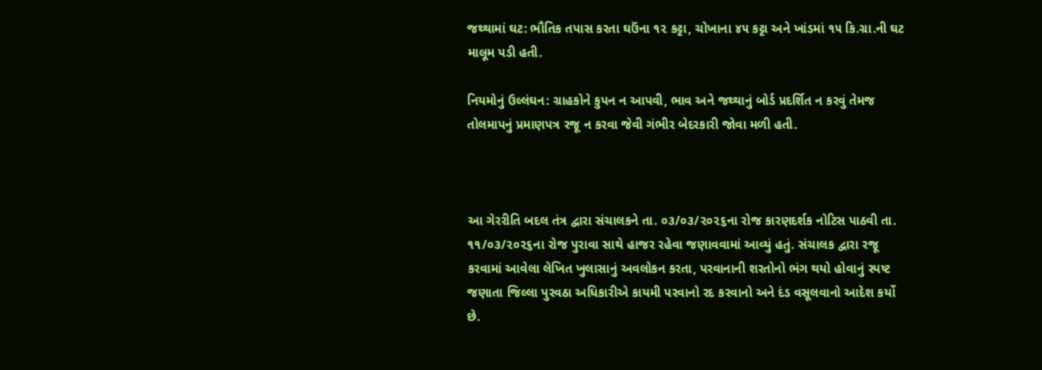જથ્થામાં ઘટ: ભૌતિક તપાસ કરતા ઘઉંના ૧૨ કટ્ટા, ચોખાના ૪૫ કટ્ટા અને ખાંડમાં ૧૫ કિ.ગ્રા.ની ઘટ માલૂમ પડી હતી.

નિયમોનું ઉલ્લંઘન: ગ્રાહકોને કુપન ન આપવી, ભાવ અને જથ્થાનું બોર્ડ પ્રદર્શિત ન કરવું તેમજ તોલમાપનું પ્રમાણપત્ર રજૂ ન કરવા જેવી ગંભીર બેદરકારી જોવા મળી હતી.



આ ગેરરીતિ બદલ તંત્ર દ્વારા સંચાલકને તા. ૦૩/૦૩/૨૦૨૬ના રોજ કારણદર્શક નોટિસ પાઠવી તા. ૧૧/૦૩/૨૦૨૬ના રોજ પુરાવા સાથે હાજર રહેવા જણાવવામાં આવ્યું હતું. સંચાલક દ્વારા રજૂ કરવામાં આવેલા લેખિત ખુલાસાનું અવલોકન કરતા, પરવાનાની શરતોનો ભંગ થયો હોવાનું સ્પષ્ટ જણાતા જિલ્લા પુરવઠા અધિકારીએ કાયમી પરવાનો રદ કરવાનો અને દંડ વસૂલવાનો આદેશ કર્યો છે.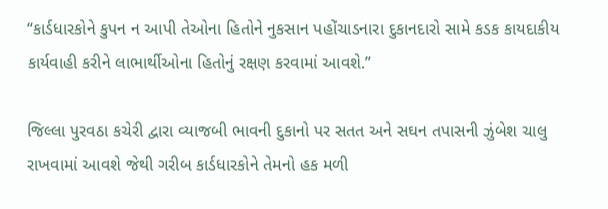“કાર્ડધારકોને કુપન ન આપી તેઓના હિતોને નુકસાન પહોંચાડનારા દુકાનદારો સામે કડક કાયદાકીય કાર્યવાહી કરીને લાભાર્થીઓના હિતોનું રક્ષણ કરવામાં આવશે.”

જિલ્લા પુરવઠા કચેરી દ્વારા વ્યાજબી ભાવની દુકાનો પર સતત અને સઘન તપાસની ઝુંબેશ ચાલુ રાખવામાં આવશે જેથી ગરીબ કાર્ડધારકોને તેમનો હક મળી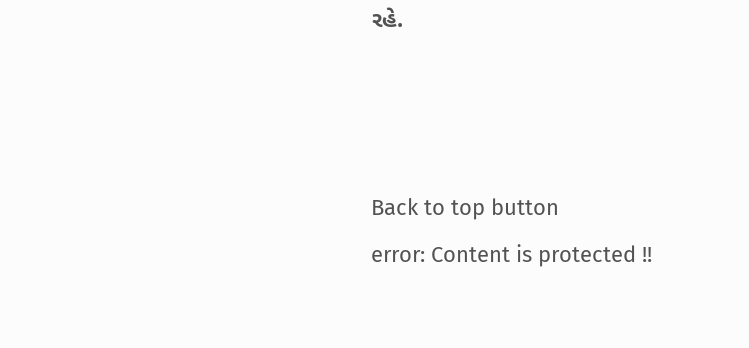રહે.



Back to top button
error: Content is protected !!